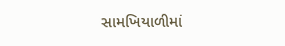સામખિયાળીમાં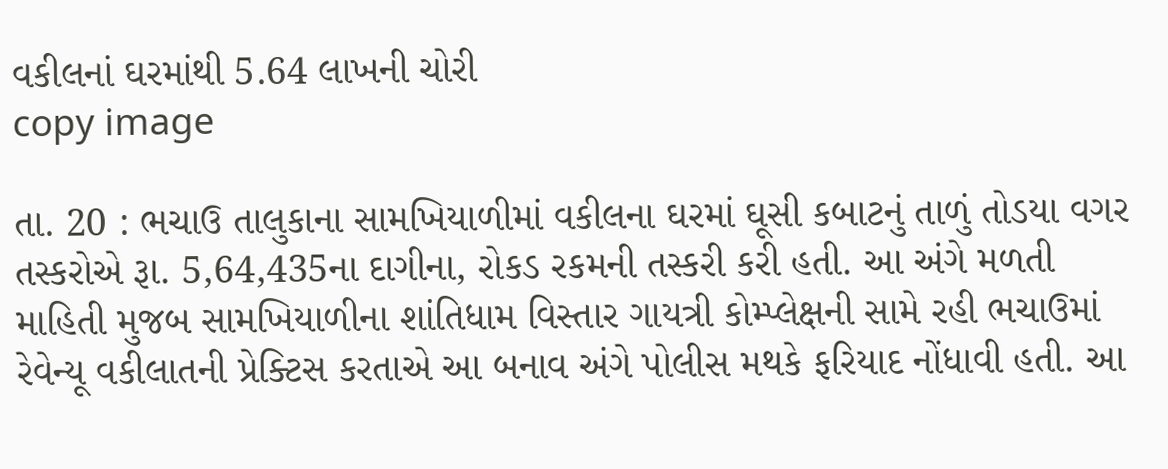વકીલનાં ઘરમાંથી 5.64 લાખની ચોરી
copy image

તા. 20 : ભચાઉ તાલુકાના સામખિયાળીમાં વકીલના ઘરમાં ઘૂસી કબાટનું તાળું તોડયા વગર તસ્કરોએ રૂા. 5,64,435ના દાગીના, રોકડ રકમની તસ્કરી કરી હતી. આ અંગે મળતી માહિતી મુજબ સામખિયાળીના શાંતિધામ વિસ્તાર ગાયત્રી કોમ્પ્લેક્ષની સામે રહી ભચાઉમાં રેવેન્યૂ વકીલાતની પ્રેક્ટિસ કરતાએ આ બનાવ અંગે પોલીસ મથકે ફરિયાદ નોંધાવી હતી. આ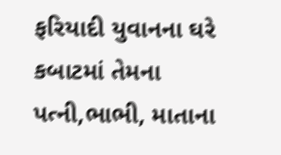ફરિયાદી યુવાનના ઘરે કબાટમાં તેમના પત્ની,ભાભી, માતાના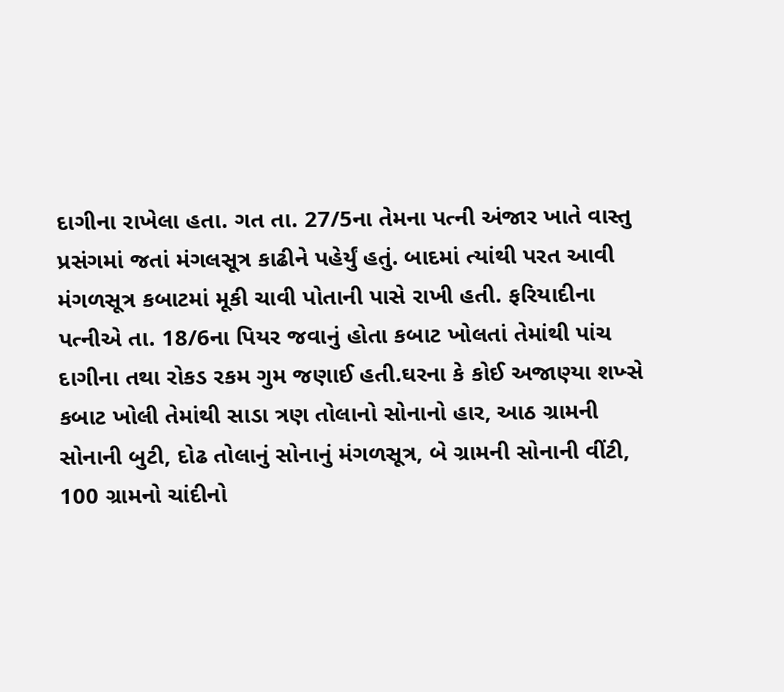દાગીના રાખેલા હતા. ગત તા. 27/5ના તેમના પત્ની અંજાર ખાતે વાસ્તુ પ્રસંગમાં જતાં મંગલસૂત્ર કાઢીને પહેર્યું હતું. બાદમાં ત્યાંથી પરત આવી મંગળસૂત્ર કબાટમાં મૂકી ચાવી પોતાની પાસે રાખી હતી. ફરિયાદીના પત્નીએ તા. 18/6ના પિયર જવાનું હોતા કબાટ ખોલતાં તેમાંથી પાંચ દાગીના તથા રોકડ રકમ ગુમ જણાઈ હતી.ઘરના કે કોઈ અજાણ્યા શખ્સે કબાટ ખોલી તેમાંથી સાડા ત્રણ તોલાનો સોનાનો હાર, આઠ ગ્રામની સોનાની બુટી, દોઢ તોલાનું સોનાનું મંગળસૂત્ર, બે ગ્રામની સોનાની વીંટી, 100 ગ્રામનો ચાંદીનો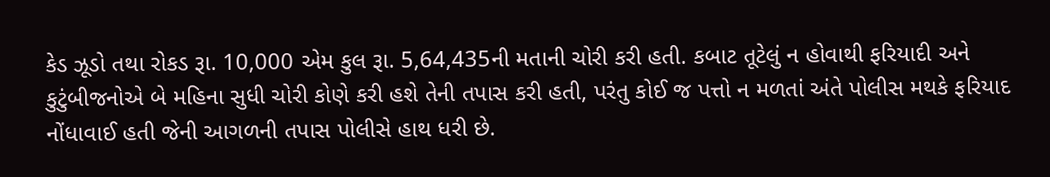કેડ ઝૂડો તથા રોકડ રૂા. 10,000 એમ કુલ રૂા. 5,64,435ની મતાની ચોરી કરી હતી. કબાટ તૂટેલું ન હોવાથી ફરિયાદી અને કુટુંબીજનોએ બે મહિના સુધી ચોરી કોણે કરી હશે તેની તપાસ કરી હતી, પરંતુ કોઈ જ પત્તો ન મળતાં અંતે પોલીસ મથકે ફરિયાદ નોંધાવાઈ હતી જેની આગળની તપાસ પોલીસે હાથ ધરી છે.